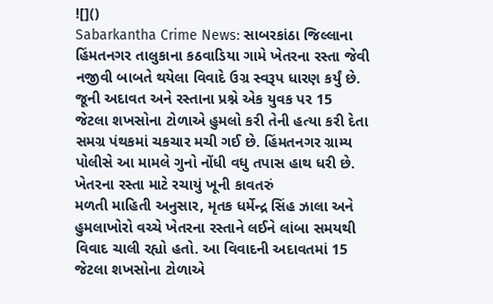![]()
Sabarkantha Crime News: સાબરકાંઠા જિલ્લાના હિંમતનગર તાલુકાના કઠવાડિયા ગામે ખેતરના રસ્તા જેવી નજીવી બાબતે થયેલા વિવાદે ઉગ્ર સ્વરૂપ ધારણ કર્યું છે. જૂની અદાવત અને રસ્તાના પ્રશ્ને એક યુવક પર 15 જેટલા શખસોના ટોળાએ હુમલો કરી તેની હત્યા કરી દેતા સમગ્ર પંથકમાં ચકચાર મચી ગઈ છે. હિંમતનગર ગ્રામ્ય પોલીસે આ મામલે ગુનો નોંધી વધુ તપાસ હાથ ધરી છે.
ખેતરના રસ્તા માટે રચાયું ખૂની કાવતરું
મળતી માહિતી અનુસાર, મૃતક ધર્મેન્દ્ર સિંહ ઝાલા અને હુમલાખોરો વચ્ચે ખેતરના રસ્તાને લઈને લાંબા સમયથી વિવાદ ચાલી રહ્યો હતો. આ વિવાદની અદાવતમાં 15 જેટલા શખસોના ટોળાએ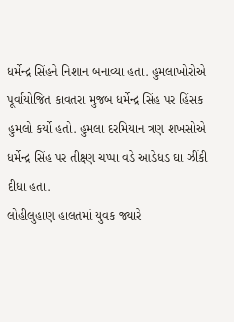ધર્મેન્દ્ર સિંહને નિશાન બનાવ્યા હતા. હુમલાખોરોએ પૂર્વાયોજિત કાવતરા મુજબ ધર્મેન્દ્ર સિંહ પર હિંસક હુમલો કર્યો હતો. હુમલા દરમિયાન ત્રણ શખસોએ ધર્મેન્દ્ર સિંહ પર તીક્ષ્ણ ચપ્પા વડે આડેધડ ઘા ઝીંકી દીધા હતા.
લોહીલુહાણ હાલતમાં યુવક જ્યારે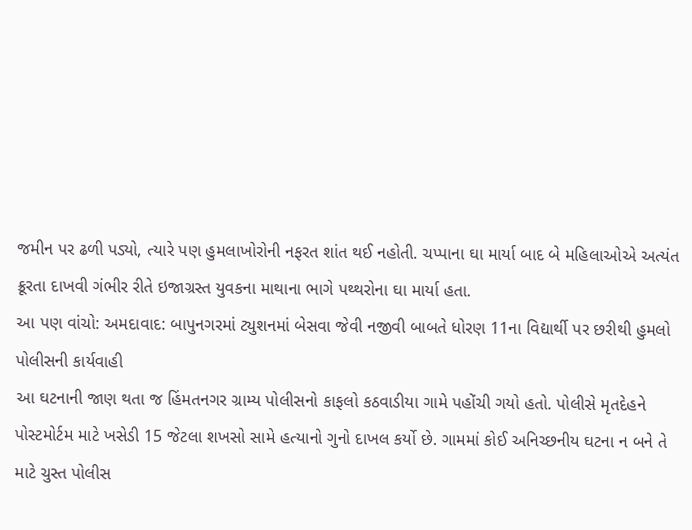જમીન પર ઢળી પડ્યો, ત્યારે પણ હુમલાખોરોની નફરત શાંત થઈ નહોતી. ચપ્પાના ઘા માર્યા બાદ બે મહિલાઓએ અત્યંત ક્રૂરતા દાખવી ગંભીર રીતે ઇજાગ્રસ્ત યુવકના માથાના ભાગે પથ્થરોના ઘા માર્યા હતા.
આ પણ વાંચો: અમદાવાદ: બાપુનગરમાં ટ્યુશનમાં બેસવા જેવી નજીવી બાબતે ધોરણ 11ના વિદ્યાર્થી પર છરીથી હુમલો
પોલીસની કાર્યવાહી
આ ઘટનાની જાણ થતા જ હિંમતનગર ગ્રામ્ય પોલીસનો કાફલો કઠવાડીયા ગામે પહોંચી ગયો હતો. પોલીસે મૃતદેહને પોસ્ટમોર્ટમ માટે ખસેડી 15 જેટલા શખસો સામે હત્યાનો ગુનો દાખલ કર્યો છે. ગામમાં કોઈ અનિચ્છનીય ઘટના ન બને તે માટે ચુસ્ત પોલીસ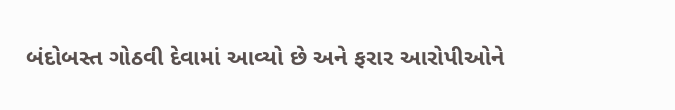બંદોબસ્ત ગોઠવી દેવામાં આવ્યો છે અને ફરાર આરોપીઓને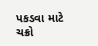પકડવા માટે ચક્રો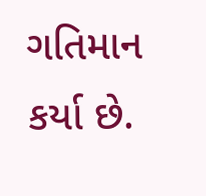ગતિમાન કર્યા છે.